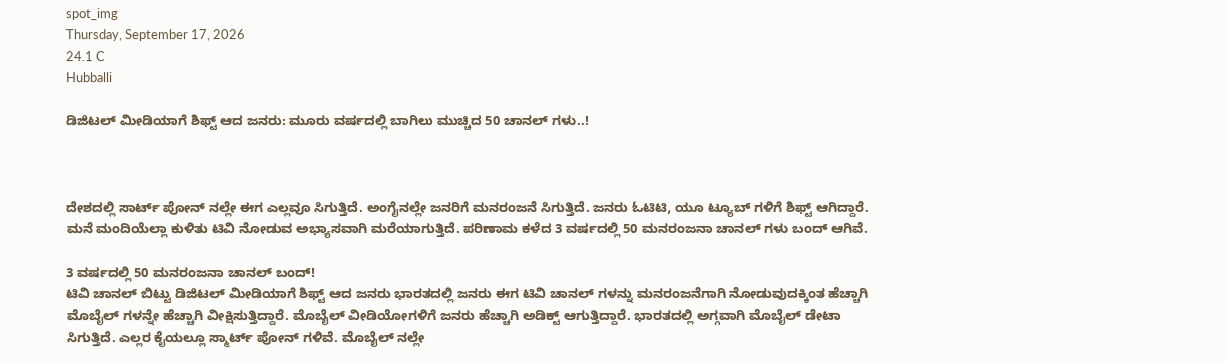spot_img
Thursday, September 17, 2026
24.1 C
Hubballi

ಡಿಜಿಟಲ್ ಮೀಡಿಯಾಗೆ ಶಿಫ್ಟ್ ಆದ ಜನರು: ಮೂರು ವರ್ಷದಲ್ಲಿ ಬಾಗಿಲು ಮುಚ್ಚಿದ 50 ಚಾನಲ್‌ ಗಳು..!



ದೇಶದಲ್ಲಿ ಸಾರ್ಟ್ ಪೋನ್ ನಲ್ಲೇ ಈಗ ಎಲ್ಲವೂ ಸಿಗುತ್ತಿದೆ. ಅಂಗೈನಲ್ಲೇ ಜನರಿಗೆ ಮನರಂಜನೆ ಸಿಗುತ್ತಿದೆ. ಜನರು ಓಟಿಟಿ, ಯೂ ಟ್ಯೂಬ್ ಗಳಿಗೆ ಶಿಫ್ಟ್ ಆಗಿದ್ದಾರೆ. ಮನೆ ಮಂದಿಯೆಲ್ಲಾ ಕುಳಿತು ಟಿವಿ ನೋಡುವ ಅಭ್ಯಾಸವಾಗಿ ಮರೆಯಾಗುತ್ತಿದೆ. ಪರಿಣಾಮ ಕಳೆದ 3 ವರ್ಷದಲ್ಲಿ 50 ಮನರಂಜನಾ ಚಾನಲ್ ಗಳು ಬಂದ್ ಆಗಿವೆ.

3 ವರ್ಷದಲ್ಲಿ 50 ಮನರಂಜನಾ ಚಾನಲ್ ಬಂದ್!
ಟಿವಿ ಚಾನಲ್ ಬಿಟ್ಟು ಡಿಜಿಟಲ್ ಮೀಡಿಯಾಗೆ ಶಿಫ್ಟ್ ಆದ ಜನರು ಭಾರತದಲ್ಲಿ ಜನರು ಈಗ ಟಿವಿ ಚಾನಲ್ ಗಳನ್ನು ಮನರಂಜನೆಗಾಗಿ ನೋಡುವುದಕ್ಕಿಂತ ಹೆಚ್ಚಾಗಿ ಮೊಬೈಲ್ ಗಳನ್ನೇ ಹೆಚ್ಚಾಗಿ ವೀಕ್ಷಿಸುತ್ತಿದ್ದಾರೆ. ಮೊಬೈಲ್ ವೀಡಿಯೋಗಳಿಗೆ ಜನರು ಹೆಚ್ಚಾಗಿ ಅಡಿಕ್ಟ್ ಆಗುತ್ತಿದ್ದಾರೆ. ಭಾರತದಲ್ಲಿ ಅಗ್ಗವಾಗಿ ಮೊಬೈಲ್ ಡೇಟಾ ಸಿಗುತ್ತಿದೆ. ಎಲ್ಲರ ಕೈಯಲ್ಲೂ ಸ್ಮಾರ್ಟ್ ಪೋನ್ ಗಳಿವೆ. ಮೊಬೈಲ್ ನಲ್ಲೇ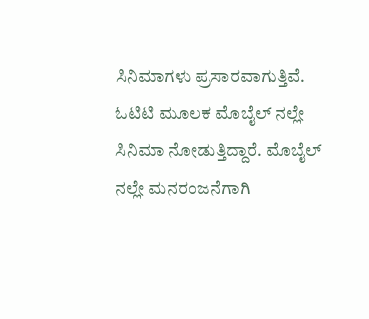ಸಿನಿಮಾಗಳು ಪ್ರಸಾರವಾಗುತ್ತಿವೆ. ಓಟಿಟಿ ಮೂಲಕ ಮೊಬೈಲ್ ನಲ್ಲೇ ಸಿನಿಮಾ ನೋಡುತ್ತಿದ್ದಾರೆ. ಮೊಬೈಲ್ ನಲ್ಲೇ ಮನರಂಜನೆಗಾಗಿ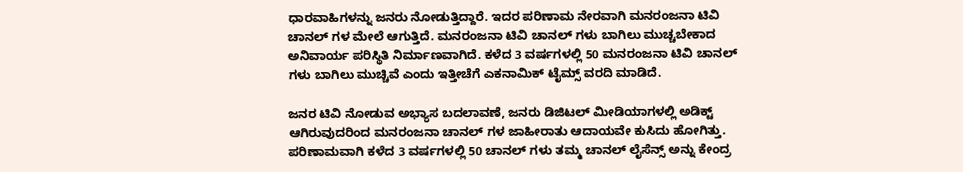ಧಾರವಾಹಿಗಳನ್ನು ಜನರು ನೋಡುತ್ತಿದ್ದಾರೆ. ಇದರ ಪರಿಣಾಮ ನೇರವಾಗಿ ಮನರಂಜನಾ ಟಿವಿ ಚಾನಲ್ ಗಳ ಮೇಲೆ ಆಗುತ್ತಿದೆ. ಮನರಂಜನಾ ಟಿವಿ ಚಾನಲ್ ಗಳು ಬಾಗಿಲು ಮುಚ್ಚಬೇಕಾದ ಅನಿವಾರ್ಯ ಪರಿಸ್ಥಿತಿ ನಿರ್ಮಾಣವಾಗಿದೆ. ಕಳೆದ 3 ವರ್ಷಗಳಲ್ಲಿ 50 ಮನರಂಜನಾ ಟಿವಿ ಚಾನಲ್ ಗಳು ಬಾಗಿಲು ಮುಚ್ಚಿವೆ ಎಂದು ಇತ್ತೀಚೆಗೆ ಎಕನಾಮಿಕ್ ಟೈಮ್ಸ್ ವರದಿ ಮಾಡಿದೆ.

ಜನರ ಟಿವಿ ನೋಡುವ ಅಭ್ಯಾಸ ಬದಲಾವಣೆ, ಜನರು ಡಿಜಿಟಲ್ ಮೀಡಿಯಾಗಳಲ್ಲಿ ಅಡಿಕ್ಟ್ ಆಗಿರುವುದರಿಂದ ಮನರಂಜನಾ ಚಾನಲ್ ಗಳ ಜಾಹೀರಾತು ಆದಾಯವೇ ಕುಸಿದು ಹೋಗಿತ್ತು. ಪರಿಣಾಮವಾಗಿ ಕಳೆದ 3 ವರ್ಷಗಳಲ್ಲಿ 50 ಚಾನಲ್ ಗಳು ತಮ್ಮ ಚಾನಲ್ ಲೈಸೆನ್ಸ್ ಅನ್ನು ಕೇಂದ್ರ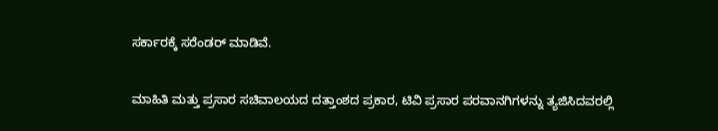ಸರ್ಕಾರಕ್ಕೆ ಸರೆಂಡರ್ ಮಾಡಿವೆ.

ಮಾಹಿತಿ ಮತ್ತು ಪ್ರಸಾರ ಸಚಿವಾಲಯದ ದತ್ತಾಂಶದ ಪ್ರಕಾರ, ಟಿವಿ ಪ್ರಸಾರ ಪರವಾನಗಿಗಳನ್ನು ತ್ಯಜಿಸಿದವರಲ್ಲಿ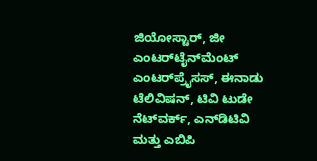ಜಿಯೋಸ್ಟಾರ್, ಜೀ ಎಂಟರ್‌ಟೈನ್‌ಮೆಂಟ್ ಎಂಟರ್‌ಪ್ರೈಸಸ್, ಈನಾಡು ಟೆಲಿವಿಷನ್, ಟಿವಿ ಟುಡೇ ನೆಟ್‌ವರ್ಕ್, ಎನ್‌ಡಿಟಿವಿ ಮತ್ತು ಎಬಿಪಿ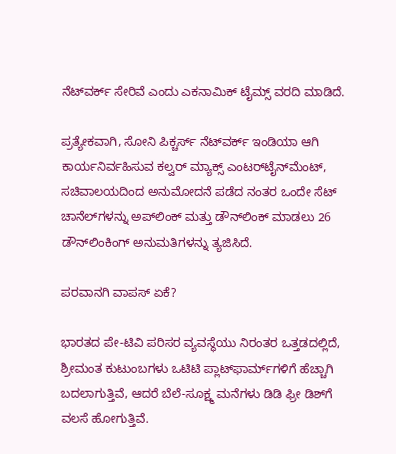ನೆಟ್‌ವರ್ಕ್ ಸೇರಿವೆ ಎಂದು ಎಕನಾಮಿಕ್ ಟೈಮ್ಸ್ ವರದಿ ಮಾಡಿದೆ.

ಪ್ರತ್ಯೇಕವಾಗಿ, ಸೋನಿ ಪಿಕ್ಚರ್ಸ್ ನೆಟ್‌ವರ್ಕ್ ಇಂಡಿಯಾ ಆಗಿ ಕಾರ್ಯನಿರ್ವಹಿಸುವ ಕಲ್ವರ್ ಮ್ಯಾಕ್ಸ್ ಎಂಟರ್‌ಟೈನ್‌ಮೆಂಟ್, ಸಚಿವಾಲಯದಿಂದ ಅನುಮೋದನೆ ಪಡೆದ ನಂತರ ಒಂದೇ ಸೆಟ್ ಚಾನೆಲ್‌ಗಳನ್ನು ಅಪ್‌ಲಿಂಕ್ ಮತ್ತು ಡೌನ್‌ಲಿಂಕ್ ಮಾಡಲು 26 ಡೌನ್‌ಲಿಂಕಿಂಗ್ ಅನುಮತಿಗಳನ್ನು ತ್ಯಜಿಸಿದೆ.

ಪರವಾನಗಿ ವಾಪಸ್ ಏಕೆ?

ಭಾರತದ ಪೇ-ಟಿವಿ ಪರಿಸರ ವ್ಯವಸ್ಥೆಯು ನಿರಂತರ ಒತ್ತಡದಲ್ಲಿದೆ, ಶ್ರೀಮಂತ ಕುಟುಂಬಗಳು ಒಟಿಟಿ ಪ್ಲಾಟ್‌ಫಾರ್ಮ್‌ಗಳಿಗೆ ಹೆಚ್ಚಾಗಿ ಬದಲಾಗುತ್ತಿವೆ, ಆದರೆ ಬೆಲೆ-ಸೂಕ್ಷ್ಮ ಮನೆಗಳು ಡಿಡಿ ಫ್ರೀ ಡಿಶ್‌ಗೆ ವಲಸೆ ಹೋಗುತ್ತಿವೆ.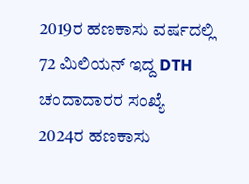2019ರ ಹಣಕಾಸು ವರ್ಷದಲ್ಲಿ 72 ಮಿಲಿಯನ್ ಇದ್ದ DTH ಚಂದಾದಾರರ ಸಂಖ್ಯೆ 2024ರ ಹಣಕಾಸು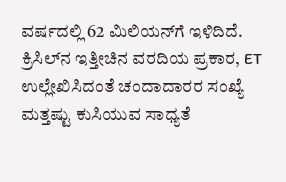ವರ್ಷದಲ್ಲಿ 62 ಮಿಲಿಯನ್‌ಗೆ ಇಳಿದಿದೆ. ಕ್ರಿಸಿಲ್‌ನ ಇತ್ತೀಚಿನ ವರದಿಯ ಪ್ರಕಾರ, ET ಉಲ್ಲೇಖಿಸಿದಂತೆ ಚಂದಾದಾರರ ಸಂಖ್ಯೆ ಮತ್ತಷ್ಟು ಕುಸಿಯುವ ಸಾಧ್ಯತೆ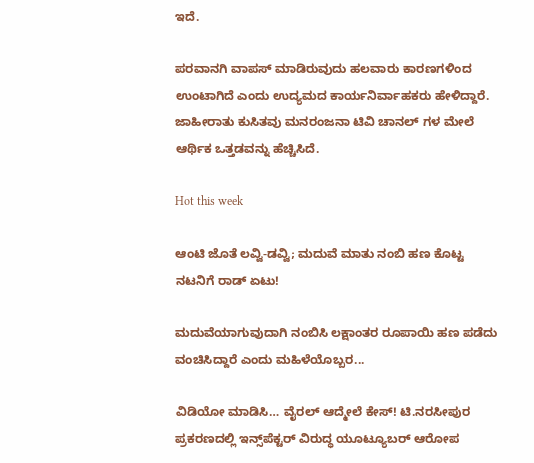ಇದೆ.

ಪರವಾನಗಿ ವಾಪಸ್ ಮಾಡಿರುವುದು ಹಲವಾರು ಕಾರಣಗಳಿಂದ ಉಂಟಾಗಿದೆ ಎಂದು ಉದ್ಯಮದ ಕಾರ್ಯನಿರ್ವಾಹಕರು ಹೇಳಿದ್ದಾರೆ. ಜಾಹೀರಾತು ಕುಸಿತವು ಮನರಂಜನಾ ಟಿವಿ ಚಾನಲ್ ಗಳ ಮೇಲೆ ಆರ್ಥಿಕ ಒತ್ತಡವನ್ನು ಹೆಚ್ಚಿಸಿದೆ.

Hot this week

ಆಂಟಿ ಜೊತೆ ಲವ್ವಿ-ಡವ್ವಿ; ಮದುವೆ ಮಾತು ನಂಬಿ ಹಣ ಕೊಟ್ಟ ನಟನಿಗೆ ರಾಡ್ ಏಟು!

ಮದುವೆಯಾಗುವುದಾಗಿ ನಂಬಿಸಿ ಲಕ್ಷಾಂತರ ರೂಪಾಯಿ ಹಣ ಪಡೆದು ವಂಚಿಸಿದ್ದಾರೆ ಎಂದು ಮಹಿಳೆಯೊಬ್ಬರ...

ವಿಡಿಯೋ ಮಾಡಿಸಿ… ವೈರಲ್ ಆದ್ಮೇಲೆ ಕೇಸ್! ಟಿ.ನರಸೀಪುರ ಪ್ರಕರಣದಲ್ಲಿ ಇನ್ಸ್‌ಪೆಕ್ಟರ್ ವಿರುದ್ಧ ಯೂಟ್ಯೂಬರ್ ಆರೋಪ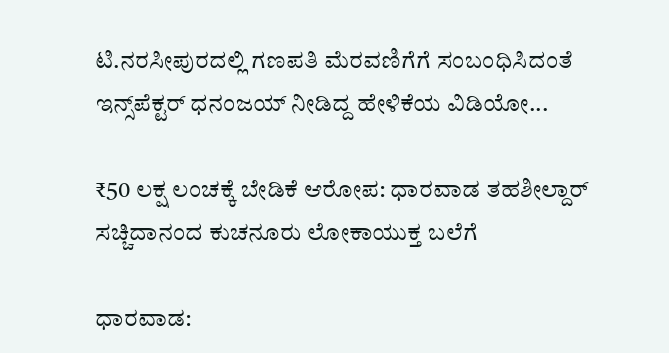ಟಿ.ನರಸೀಪುರದಲ್ಲಿ ಗಣಪತಿ ಮೆರವಣಿಗೆಗೆ ಸಂಬಂಧಿಸಿದಂತೆ ಇನ್ಸ್‌ಪೆಕ್ಟರ್ ಧನಂಜಯ್ ನೀಡಿದ್ದ ಹೇಳಿಕೆಯ ವಿಡಿಯೋ...

₹50 ಲಕ್ಷ ಲಂಚಕ್ಕೆ ಬೇಡಿಕೆ ಆರೋಪ: ಧಾರವಾಡ ತಹಶೀಲ್ದಾರ್ ಸಚ್ಚಿದಾನಂದ ಕುಚನೂರು ಲೋಕಾಯುಕ್ತ ಬಲೆಗೆ

ಧಾರವಾಡ: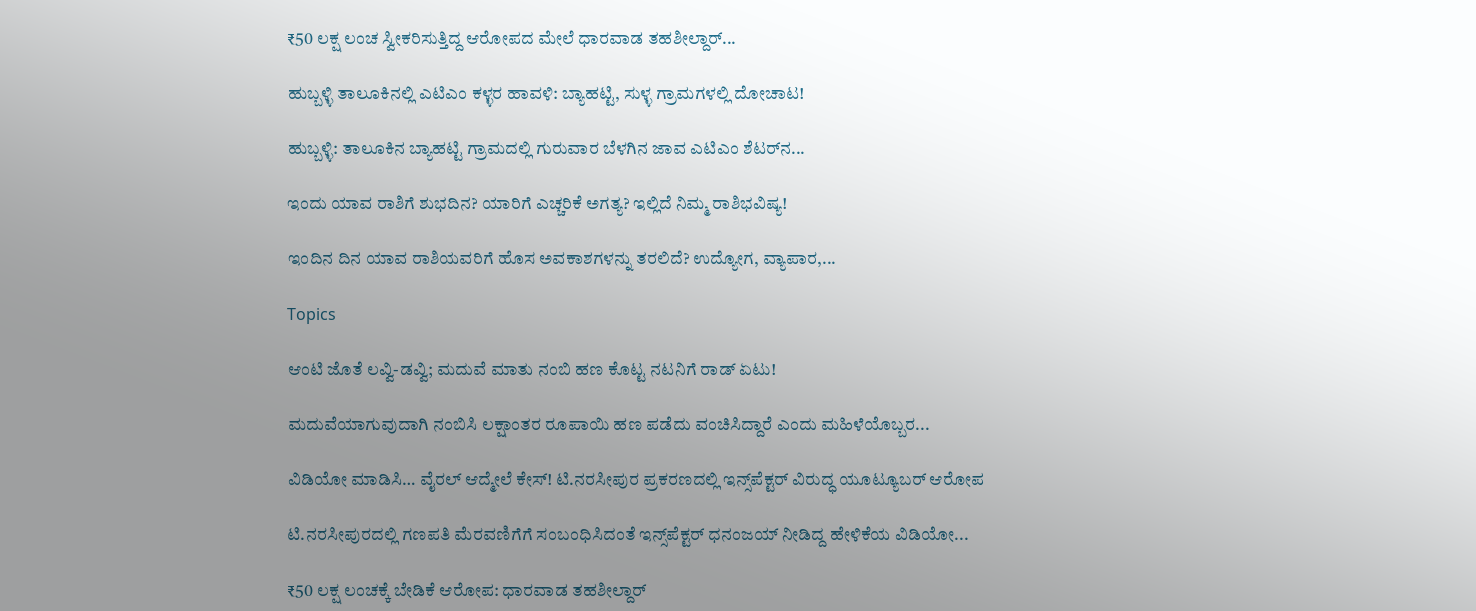₹50 ಲಕ್ಷ ಲಂಚ ಸ್ವೀಕರಿಸುತ್ತಿದ್ದ ಆರೋಪದ ಮೇಲೆ ಧಾರವಾಡ ತಹಶೀಲ್ದಾರ್...

ಹುಬ್ಬಳ್ಳಿ ತಾಲೂಕಿನಲ್ಲಿ ಎಟಿಎಂ ಕಳ್ಳರ ಹಾವಳಿ: ಬ್ಯಾಹಟ್ಟಿ, ಸುಳ್ಳ ಗ್ರಾಮಗಳಲ್ಲಿ ದೋಚಾಟ!

ಹುಬ್ಬಳ್ಳಿ: ತಾಲೂಕಿನ ಬ್ಯಾಹಟ್ಟಿ ಗ್ರಾಮದಲ್ಲಿ ಗುರುವಾರ ಬೆಳಗಿನ ಜಾವ ಎಟಿಎಂ ಶೆಟರ್‌ನ...

ಇಂದು ಯಾವ ರಾಶಿಗೆ ಶುಭದಿನ? ಯಾರಿಗೆ ಎಚ್ಚರಿಕೆ ಅಗತ್ಯ? ಇಲ್ಲಿದೆ ನಿಮ್ಮ ರಾಶಿಭವಿಷ್ಯ!

ಇಂದಿನ ದಿನ ಯಾವ ರಾಶಿಯವರಿಗೆ ಹೊಸ ಅವಕಾಶಗಳನ್ನು ತರಲಿದೆ? ಉದ್ಯೋಗ, ವ್ಯಾಪಾರ,...

Topics

ಆಂಟಿ ಜೊತೆ ಲವ್ವಿ-ಡವ್ವಿ; ಮದುವೆ ಮಾತು ನಂಬಿ ಹಣ ಕೊಟ್ಟ ನಟನಿಗೆ ರಾಡ್ ಏಟು!

ಮದುವೆಯಾಗುವುದಾಗಿ ನಂಬಿಸಿ ಲಕ್ಷಾಂತರ ರೂಪಾಯಿ ಹಣ ಪಡೆದು ವಂಚಿಸಿದ್ದಾರೆ ಎಂದು ಮಹಿಳೆಯೊಬ್ಬರ...

ವಿಡಿಯೋ ಮಾಡಿಸಿ… ವೈರಲ್ ಆದ್ಮೇಲೆ ಕೇಸ್! ಟಿ.ನರಸೀಪುರ ಪ್ರಕರಣದಲ್ಲಿ ಇನ್ಸ್‌ಪೆಕ್ಟರ್ ವಿರುದ್ಧ ಯೂಟ್ಯೂಬರ್ ಆರೋಪ

ಟಿ.ನರಸೀಪುರದಲ್ಲಿ ಗಣಪತಿ ಮೆರವಣಿಗೆಗೆ ಸಂಬಂಧಿಸಿದಂತೆ ಇನ್ಸ್‌ಪೆಕ್ಟರ್ ಧನಂಜಯ್ ನೀಡಿದ್ದ ಹೇಳಿಕೆಯ ವಿಡಿಯೋ...

₹50 ಲಕ್ಷ ಲಂಚಕ್ಕೆ ಬೇಡಿಕೆ ಆರೋಪ: ಧಾರವಾಡ ತಹಶೀಲ್ದಾರ್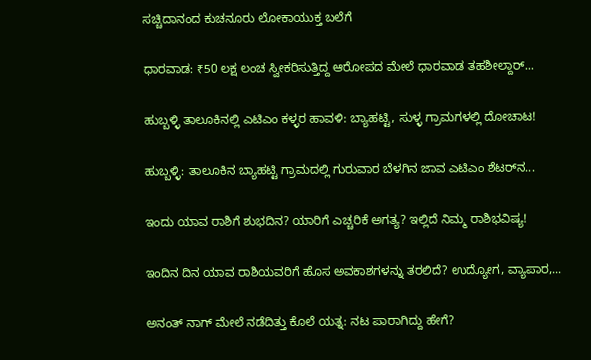ಸಚ್ಚಿದಾನಂದ ಕುಚನೂರು ಲೋಕಾಯುಕ್ತ ಬಲೆಗೆ

ಧಾರವಾಡ: ₹50 ಲಕ್ಷ ಲಂಚ ಸ್ವೀಕರಿಸುತ್ತಿದ್ದ ಆರೋಪದ ಮೇಲೆ ಧಾರವಾಡ ತಹಶೀಲ್ದಾರ್...

ಹುಬ್ಬಳ್ಳಿ ತಾಲೂಕಿನಲ್ಲಿ ಎಟಿಎಂ ಕಳ್ಳರ ಹಾವಳಿ: ಬ್ಯಾಹಟ್ಟಿ, ಸುಳ್ಳ ಗ್ರಾಮಗಳಲ್ಲಿ ದೋಚಾಟ!

ಹುಬ್ಬಳ್ಳಿ: ತಾಲೂಕಿನ ಬ್ಯಾಹಟ್ಟಿ ಗ್ರಾಮದಲ್ಲಿ ಗುರುವಾರ ಬೆಳಗಿನ ಜಾವ ಎಟಿಎಂ ಶೆಟರ್‌ನ...

ಇಂದು ಯಾವ ರಾಶಿಗೆ ಶುಭದಿನ? ಯಾರಿಗೆ ಎಚ್ಚರಿಕೆ ಅಗತ್ಯ? ಇಲ್ಲಿದೆ ನಿಮ್ಮ ರಾಶಿಭವಿಷ್ಯ!

ಇಂದಿನ ದಿನ ಯಾವ ರಾಶಿಯವರಿಗೆ ಹೊಸ ಅವಕಾಶಗಳನ್ನು ತರಲಿದೆ? ಉದ್ಯೋಗ, ವ್ಯಾಪಾರ,...

ಅನಂತ್ ನಾಗ್ ಮೇಲೆ ನಡೆದಿತ್ತು ಕೊಲೆ ಯತ್ನ: ನಟ ಪಾರಾಗಿದ್ದು ಹೇಗೆ?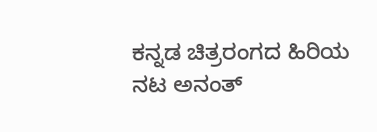ಕನ್ನಡ ಚಿತ್ರರಂಗದ ಹಿರಿಯ ನಟ ಅನಂತ್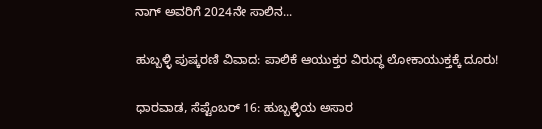ನಾಗ್ ಅವರಿಗೆ 2024ನೇ ಸಾಲಿನ...

ಹುಬ್ಬಳ್ಳಿ ಪುಷ್ಕರಣಿ ವಿವಾದ: ಪಾಲಿಕೆ ಆಯುಕ್ತರ ವಿರುದ್ಧ ಲೋಕಾಯುಕ್ತಕ್ಕೆ ದೂರು!

ಧಾರವಾಡ, ಸೆಪ್ಟೆಂಬರ್ 16: ಹುಬ್ಬಳ್ಳಿಯ ಅಸಾರ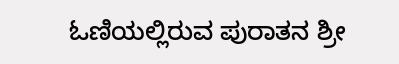ಓಣಿಯಲ್ಲಿರುವ ಪುರಾತನ ಶ್ರೀ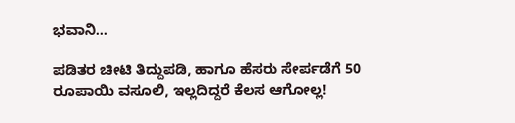ಭವಾನಿ...

ಪಡಿತರ ಚೀಟಿ ತಿದ್ದುಪಡಿ, ಹಾಗೂ ಹೆಸರು ಸೇರ್ಪಡೆಗೆ 50 ರೂಪಾಯಿ ವಸೂಲಿ, ಇಲ್ಲದಿದ್ದರೆ ಕೆಲಸ ಆಗೋಲ್ಲ!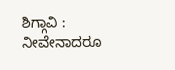ಶಿಗ್ಗಾವಿ : ನೀವೇನಾದರೂ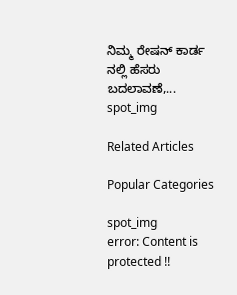ನಿಮ್ಮ ರೇಷನ್ ಕಾರ್ಡ ನಲ್ಲಿ ಹೆಸರು ಬದಲಾವಣೆ,...
spot_img

Related Articles

Popular Categories

spot_img
error: Content is protected !!